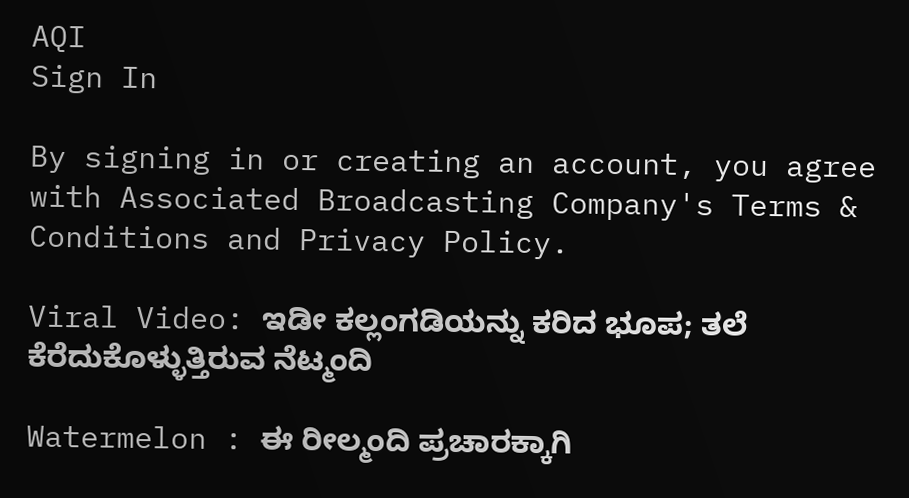AQI
Sign In

By signing in or creating an account, you agree with Associated Broadcasting Company's Terms & Conditions and Privacy Policy.

Viral Video: ಇಡೀ ಕಲ್ಲಂಗಡಿಯನ್ನು ಕರಿದ ಭೂಪ; ತಲೆ ಕೆರೆದುಕೊಳ್ಳುತ್ತಿರುವ ನೆಟ್ಮಂದಿ

Watermelon : ಈ ರೀಲ್ಮಂದಿ ಪ್ರಚಾರಕ್ಕಾಗಿ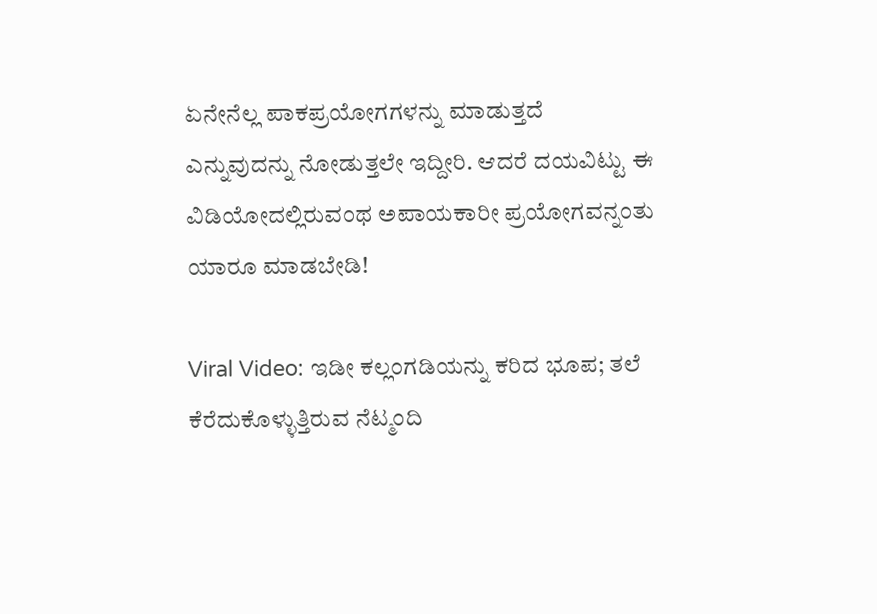ಏನೇನೆಲ್ಲ ಪಾಕಪ್ರಯೋಗಗಳನ್ನು ಮಾಡುತ್ತದೆ ಎನ್ನುವುದನ್ನು ನೋಡುತ್ತಲೇ ಇದ್ದೀರಿ. ಆದರೆ ದಯವಿಟ್ಟು ಈ ವಿಡಿಯೋದಲ್ಲಿರುವಂಥ ಅಪಾಯಕಾರೀ ಪ್ರಯೋಗವನ್ನಂತು ಯಾರೂ ಮಾಡಬೇಡಿ!

Viral Video: ಇಡೀ ಕಲ್ಲಂಗಡಿಯನ್ನು ಕರಿದ ಭೂಪ; ತಲೆ ಕೆರೆದುಕೊಳ್ಳುತ್ತಿರುವ ನೆಟ್ಮಂದಿ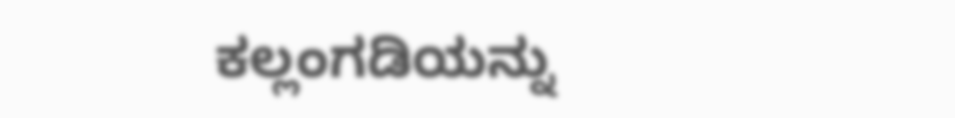ಕಲ್ಲಂಗಡಿಯನ್ನು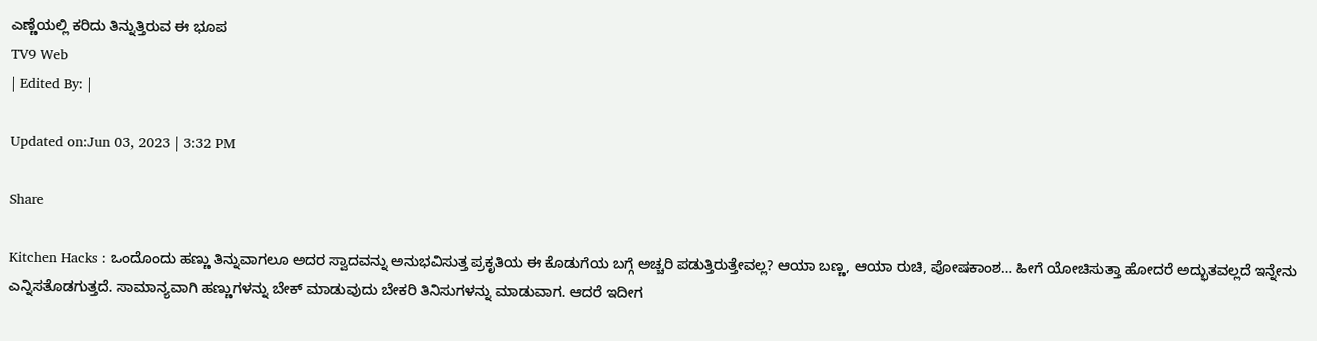ಎಣ್ಣೆಯಲ್ಲಿ ಕರಿದು ತಿನ್ನುತ್ತಿರುವ ಈ ಭೂಪ
TV9 Web
| Edited By: |

Updated on:Jun 03, 2023 | 3:32 PM

Share

Kitchen Hacks : ಒಂದೊಂದು ಹಣ್ಣು ತಿನ್ನುವಾಗಲೂ ಅದರ ಸ್ವಾದವನ್ನು ಅನುಭವಿಸುತ್ತ ಪ್ರಕೃತಿಯ ಈ ಕೊಡುಗೆಯ ಬಗ್ಗೆ ಅಚ್ಚರಿ ಪಡುತ್ತಿರುತ್ತೇವಲ್ಲ? ಆಯಾ ಬಣ್ಣ, ಆಯಾ ರುಚಿ, ಪೋಷಕಾಂಶ… ಹೀಗೆ ಯೋಚಿಸುತ್ತಾ ಹೋದರೆ ಅದ್ಭುತವಲ್ಲದೆ ಇನ್ನೇನು ಎನ್ನಿಸತೊಡಗುತ್ತದೆ. ಸಾಮಾನ್ಯವಾಗಿ ಹಣ್ಣುಗಳನ್ನು ಬೇಕ್ ಮಾಡುವುದು ಬೇಕರಿ ತಿನಿಸುಗಳನ್ನು ಮಾಡುವಾಗ. ಆದರೆ ಇದೀಗ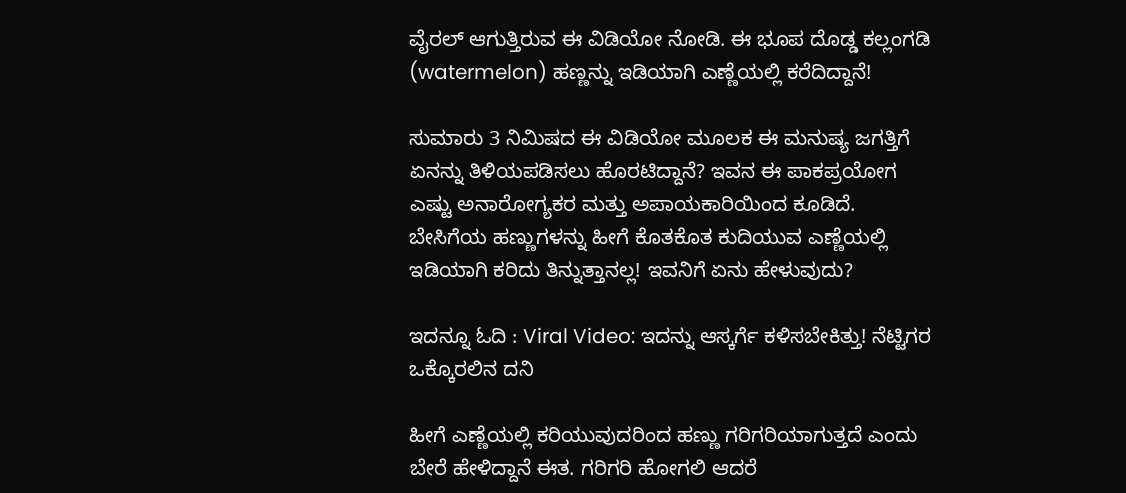ವೈರಲ್ ಆಗುತ್ತಿರುವ ಈ ವಿಡಿಯೋ ನೋಡಿ. ಈ ಭೂಪ ದೊಡ್ಡ ಕಲ್ಲಂಗಡಿ (watermelon) ಹಣ್ಣನ್ನು ಇಡಿಯಾಗಿ ಎಣ್ಣೆಯಲ್ಲಿ ಕರೆದಿದ್ದಾನೆ!

ಸುಮಾರು 3 ನಿಮಿಷದ ಈ ವಿಡಿಯೋ ಮೂಲಕ ಈ ಮನುಷ್ಯ ಜಗತ್ತಿಗೆ ಏನನ್ನು ತಿಳಿಯಪಡಿಸಲು ಹೊರಟಿದ್ದಾನೆ? ಇವನ ಈ ಪಾಕಪ್ರಯೋಗ ಎಷ್ಟು ಅನಾರೋಗ್ಯಕರ ಮತ್ತು ಅಪಾಯಕಾರಿಯಿಂದ ಕೂಡಿದೆ. ಬೇಸಿಗೆಯ ಹಣ್ಣುಗಳನ್ನು ಹೀಗೆ ಕೊತಕೊತ ಕುದಿಯುವ ಎಣ್ಣೆಯಲ್ಲಿ ಇಡಿಯಾಗಿ ಕರಿದು ತಿನ್ನುತ್ತಾನಲ್ಲ! ಇವನಿಗೆ ಏನು ಹೇಳುವುದು?

ಇದನ್ನೂ ಓದಿ : Viral Video: ಇದನ್ನು ಆಸ್ಕರ್ಗೆ ಕಳಿಸಬೇಕಿತ್ತು! ನೆಟ್ಟಿಗರ ಒಕ್ಕೊರಲಿನ ದನಿ

ಹೀಗೆ ಎಣ್ಣೆಯಲ್ಲಿ ಕರಿಯುವುದರಿಂದ ಹಣ್ಣು ಗರಿಗರಿಯಾಗುತ್ತದೆ ಎಂದು ಬೇರೆ ಹೇಳಿದ್ದಾನೆ ಈತ. ಗರಿಗರಿ ಹೋಗಲಿ ಆದರೆ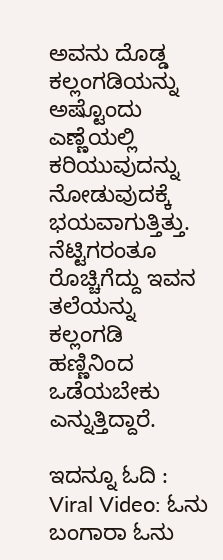ಅವನು ದೊಡ್ಡ ಕಲ್ಲಂಗಡಿಯನ್ನು ಅಷ್ಟೊಂದು ಎಣ್ಣೆಯಲ್ಲಿ ಕರಿಯುವುದನ್ನು ನೋಡುವುದಕ್ಕೆ ಭಯವಾಗುತ್ತಿತ್ತು. ನೆಟ್ಟಿಗರಂತೂ ರೊಚ್ಚಿಗೆದ್ದು ಇವನ ತಲೆಯನ್ನು ಕಲ್ಲಂಗಡಿ ಹಣ್ಣಿನಿಂದ ಒಡೆಯಬೇಕು ಎನ್ನುತ್ತಿದ್ದಾರೆ.

ಇದನ್ನೂ ಓದಿ : Viral Video: ಓನು ಬಂಗಾರಾ ಓನು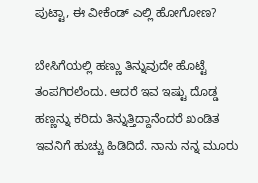ಪುಟ್ಟಾ, ಈ ವೀಕೆಂಡ್ ಎಲ್ಲಿ ಹೋಗೋಣ?

ಬೇಸಿಗೆಯಲ್ಲಿ ಹಣ್ಣು ತಿನ್ನುವುದೇ ಹೊಟ್ಟೆ ತಂಪಗಿರಲೆಂದು. ಆದರೆ ಇವ ಇಷ್ಟು ದೊಡ್ಡ ಹಣ್ಣನ್ನು ಕರಿದು ತಿನ್ನುತ್ತಿದ್ದಾನೆಂದರೆ ಖಂಡಿತ ಇವನಿಗೆ ಹುಚ್ಚು ಹಿಡಿದಿದೆ. ನಾನು ನನ್ನ ಮೂರು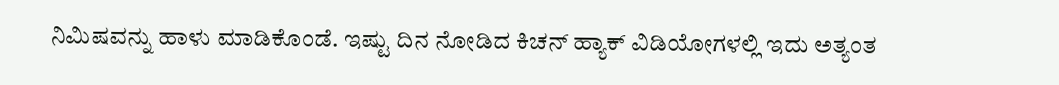ನಿಮಿಷವನ್ನು ಹಾಳು ಮಾಡಿಕೊಂಡೆ. ಇಷ್ಟು ದಿನ ನೋಡಿದ ಕಿಚನ್ ಹ್ಯಾಕ್ ವಿಡಿಯೋಗಳಲ್ಲಿ ಇದು ಅತ್ಯಂತ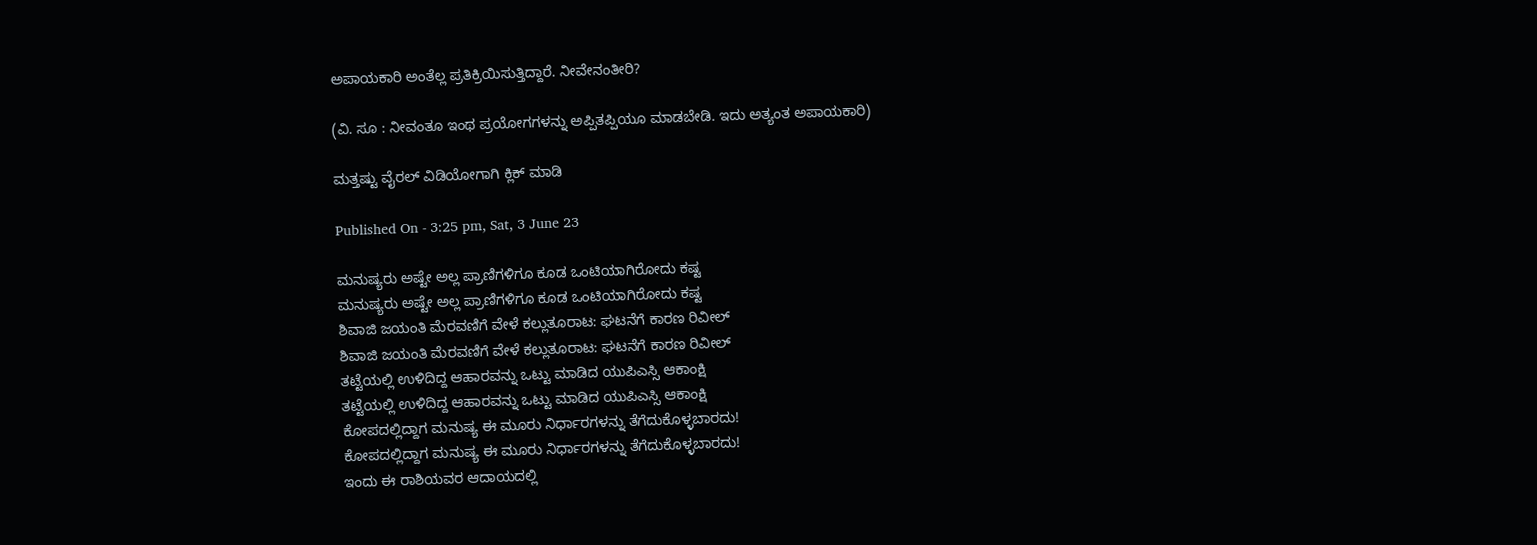ಅಪಾಯಕಾರಿ ಅಂತೆಲ್ಲ ಪ್ರತಿಕ್ರಿಯಿಸುತ್ತಿದ್ದಾರೆ. ನೀವೇನಂತೀರಿ?

(ವಿ. ಸೂ : ನೀವಂತೂ ಇಂಥ ಪ್ರಯೋಗಗಳನ್ನು ಅಪ್ಪಿತಪ್ಪಿಯೂ ಮಾಡಬೇಡಿ. ಇದು ಅತ್ಯಂತ ಅಪಾಯಕಾರಿ)

ಮತ್ತಷ್ಟು ವೈರಲ್ ವಿಡಿಯೋಗಾಗಿ ಕ್ಲಿಕ್ ಮಾಡಿ

Published On - 3:25 pm, Sat, 3 June 23

ಮನುಷ್ಯರು ಅಷ್ಟೇ ಅಲ್ಲ ಪ್ರಾಣಿಗಳಿಗೂ ಕೂಡ ಒಂಟಿಯಾಗಿರೋದು ಕಷ್ಟ
ಮನುಷ್ಯರು ಅಷ್ಟೇ ಅಲ್ಲ ಪ್ರಾಣಿಗಳಿಗೂ ಕೂಡ ಒಂಟಿಯಾಗಿರೋದು ಕಷ್ಟ
ಶಿವಾಜಿ ಜಯಂತಿ ಮೆರವಣಿಗೆ ವೇಳೆ ಕಲ್ಲುತೂರಾಟ: ಘಟನೆಗೆ ಕಾರಣ ರಿವೀಲ್
ಶಿವಾಜಿ ಜಯಂತಿ ಮೆರವಣಿಗೆ ವೇಳೆ ಕಲ್ಲುತೂರಾಟ: ಘಟನೆಗೆ ಕಾರಣ ರಿವೀಲ್
ತಟ್ಟೆಯಲ್ಲಿ ಉಳಿದಿದ್ದ ಆಹಾರವನ್ನು ಒಟ್ಟು ಮಾಡಿದ ಯುಪಿಎಸ್ಸಿ ಆಕಾಂಕ್ಷಿ
ತಟ್ಟೆಯಲ್ಲಿ ಉಳಿದಿದ್ದ ಆಹಾರವನ್ನು ಒಟ್ಟು ಮಾಡಿದ ಯುಪಿಎಸ್ಸಿ ಆಕಾಂಕ್ಷಿ
ಕೋಪದಲ್ಲಿದ್ದಾಗ ಮನುಷ್ಯ ಈ ಮೂರು ನಿರ್ಧಾರಗಳನ್ನು ತೆಗೆದುಕೊಳ್ಳಬಾರದು!
ಕೋಪದಲ್ಲಿದ್ದಾಗ ಮನುಷ್ಯ ಈ ಮೂರು ನಿರ್ಧಾರಗಳನ್ನು ತೆಗೆದುಕೊಳ್ಳಬಾರದು!
ಇಂದು ಈ ರಾಶಿಯವರ ಆದಾಯದಲ್ಲಿ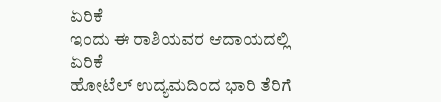ಏರಿಕೆ
ಇಂದು ಈ ರಾಶಿಯವರ ಆದಾಯದಲ್ಲಿ ಏರಿಕೆ
ಹೋಟೆಲ್ ಉದ್ಯಮದಿಂದ ಭಾರಿ ತೆರಿಗೆ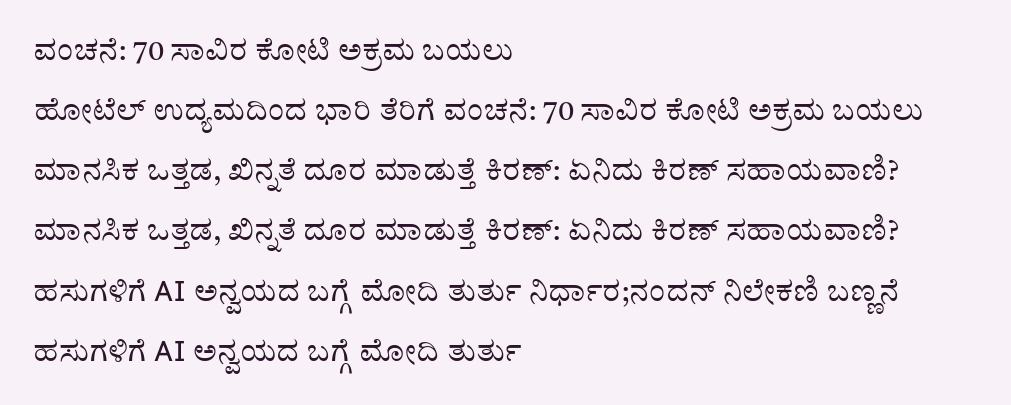ವಂಚನೆ: 70 ಸಾವಿರ ಕೋಟಿ ಅಕ್ರಮ ಬಯಲು
ಹೋಟೆಲ್ ಉದ್ಯಮದಿಂದ ಭಾರಿ ತೆರಿಗೆ ವಂಚನೆ: 70 ಸಾವಿರ ಕೋಟಿ ಅಕ್ರಮ ಬಯಲು
ಮಾನಸಿಕ ಒತ್ತಡ, ಖಿನ್ನತೆ ದೂರ ಮಾಡುತ್ತೆ ಕಿರಣ್: ಏನಿದು ಕಿರಣ್ ಸಹಾಯವಾಣಿ?
ಮಾನಸಿಕ ಒತ್ತಡ, ಖಿನ್ನತೆ ದೂರ ಮಾಡುತ್ತೆ ಕಿರಣ್: ಏನಿದು ಕಿರಣ್ ಸಹಾಯವಾಣಿ?
ಹಸುಗಳಿಗೆ AI ಅನ್ವಯದ ಬಗ್ಗೆ ಮೋದಿ ತುರ್ತು ನಿರ್ಧಾರ;ನಂದನ್ ನಿಲೇಕಣಿ ಬಣ್ಣನೆ
ಹಸುಗಳಿಗೆ AI ಅನ್ವಯದ ಬಗ್ಗೆ ಮೋದಿ ತುರ್ತು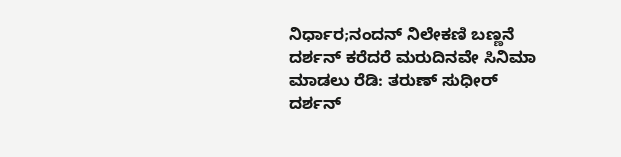ನಿರ್ಧಾರ;ನಂದನ್ ನಿಲೇಕಣಿ ಬಣ್ಣನೆ
ದರ್ಶನ್ ಕರೆದರೆ ಮರುದಿನವೇ ಸಿನಿಮಾ ಮಾಡಲು ರೆಡಿ: ತರುಣ್ ಸುಧೀರ್
ದರ್ಶನ್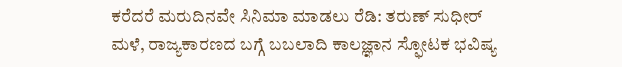ಕರೆದರೆ ಮರುದಿನವೇ ಸಿನಿಮಾ ಮಾಡಲು ರೆಡಿ: ತರುಣ್ ಸುಧೀರ್
ಮಳೆ, ರಾಜ್ಯಕಾರಣದ ಬಗ್ಗೆ ಬಬಲಾದಿ ಕಾಲಜ್ಞಾನ ಸ್ಫೋಟಕ ಭವಿಷ್ಯ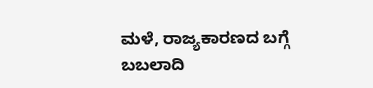ಮಳೆ, ರಾಜ್ಯಕಾರಣದ ಬಗ್ಗೆ ಬಬಲಾದಿ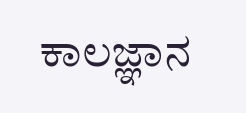ಕಾಲಜ್ಞಾನ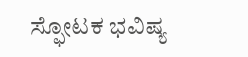ಸ್ಫೋಟಕ ಭವಿಷ್ಯ